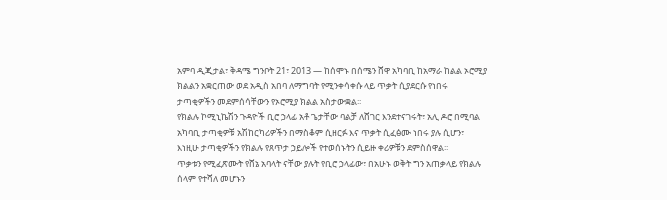አምባ ዲጂታል፣ ቅዳሜ ግንቦት 21፣ 2013 ― ከሰሞኑ በሰሜን ሸዋ አካባቢ ከአማራ ከልል ኦሮሚያ ክልልን አቋርጠው ወደ አዲስ አበባ ለማግባት የሚንቀሳቀሱ ላይ ጥቃት ሲያደርሱ የነበሩ ታጣቂዎችን መደምሰሳቸውን የኦሮሚያ ክልል አስታውቋል፡፡
የክልሉ ኮሚኒኬሽን ጉዳዮች ቢሮ ኃላፊ አቶ ጌታቸው ባልቻ ለሸገር እንደተናገሩት፣ አሊ ዶሮ በሚባል አካባቢ ታጣቂዎቹ አሽከርካሪዎችን በማስቆም ሲዘርፉ እና ጥቃት ሲፈፅሙ ነበሩ ያሉ ሲሆን፣ እነዚሁ ታጣቂዎችን የክልሉ የጸጥታ ኃይሎች የተወሰኑትን ሲይዙ ቀሪዎቹን ደምስሰዋል፡፡
ጥቃቱን የሚፈጽሙት የሸኔ አባላት ናቸው ያሉት የቢሮ ኃላፊው፣ በአሁኑ ወቅት ግን አጠቃላይ የክልሉ ሰላም የተሻለ መሆኑን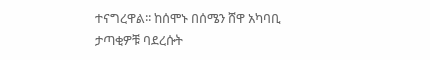ተናግረዋል፡፡ ከሰሞኑ በሰሜን ሸዋ አካባቢ ታጣቂዎቹ ባደረሱት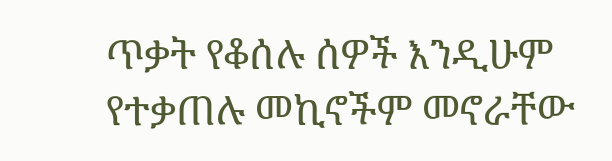ጥቃት የቆሰሉ ሰዎች እንዲሁም የተቃጠሉ መኪኖችም መኖራቸው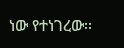ነው የተነገረው፡፡